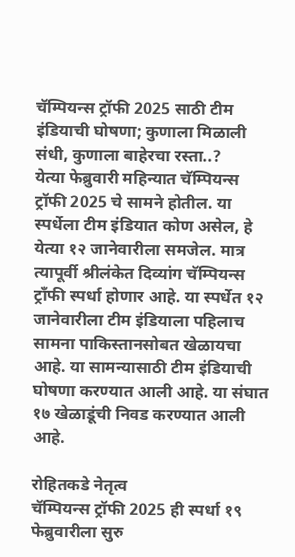चॅम्पियन्स ट्रॉफी 2025 साठी टीम इंडियाची घोषणा; कुणाला मिळाली संधी, कुणाला बाहेरचा रस्ता..?
येत्या फेब्रुवारी महिन्यात चॅम्पियन्स ट्रॉफी 2025 चे सामने होतील. या स्पर्धेला टीम इंडियात कोण असेल, हे येत्या १२ जानेवारीला समजेल. मात्र त्यापूर्वी श्रीलंकेत दिव्यांग चॅम्पियन्स ट्राँफी स्पर्धा होणार आहे. या स्पर्धेत १२ जानेवारीला टीम इंडियाला पहिलाच सामना पाकिस्तानसोबत खेळायचा आहे. या सामन्यासाठी टीम इंडियाची घोषणा करण्यात आली आहे. या संघात १७ खेळाडूंची निवड करण्यात आली आहे.

रोहितकडे नेतृत्व
चॅम्पियन्स ट्रॉफी 2025 ही स्पर्धा १९ फेब्रुवारीला सुरु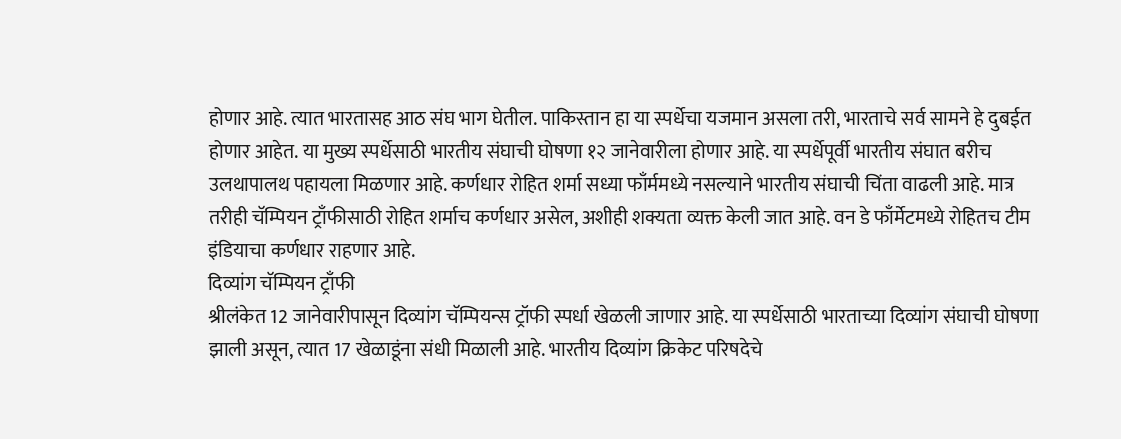होणार आहे. त्यात भारतासह आठ संघ भाग घेतील. पाकिस्तान हा या स्पर्धेचा यजमान असला तरी, भारताचे सर्व सामने हे दुबईत होणार आहेत. या मुख्य स्पर्धेसाठी भारतीय संघाची घोषणा १२ जानेवारीला होणार आहे. या स्पर्धेपूर्वी भारतीय संघात बरीच उलथापालथ पहायला मिळणार आहे. कर्णधार रोहित शर्मा सध्या फाँर्ममध्ये नसल्याने भारतीय संघाची चिंता वाढली आहे. मात्र तरीही चॅम्पियन ट्राँफीसाठी रोहित शर्माच कर्णधार असेल, अशीही शक्यता व्यक्त केली जात आहे. वन डे फाँर्मेटमध्ये रोहितच टीम इंडियाचा कर्णधार राहणार आहे.
दिव्यांग चॅम्पियन ट्राँफी
श्रीलंकेत 12 जानेवारीपासून दिव्यांग चॅम्पियन्स ट्रॉफी स्पर्धा खेळली जाणार आहे. या स्पर्धेसाठी भारताच्या दिव्यांग संघाची घोषणा झाली असून, त्यात 17 खेळाडूंना संधी मिळाली आहे. भारतीय दिव्यांग क्रिकेट परिषदेचे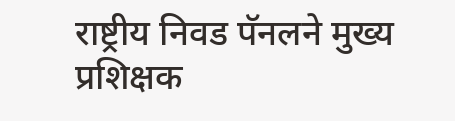राष्ट्रीय निवड पॅनलने मुख्य प्रशिक्षक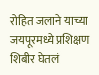रोहित जलाने याच्या जयपूरमध्ये प्रशिक्षण शिबीर घेतलं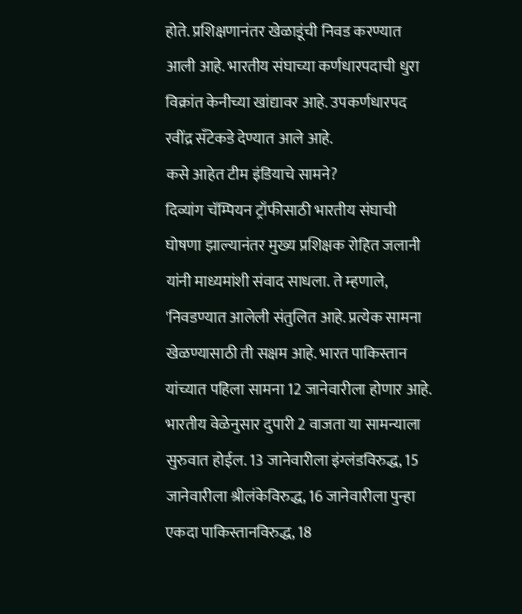होते. प्रशिक्षणानंतर खेळाडूंची निवड करण्यात आली आहे. भारतीय संघाच्या कर्णधारपदाची धुरा विक्रांत केनीच्या खांद्यावर आहे. उपकर्णधारपद रवींद्र सँटेकडे देण्यात आले आहे.
कसे आहेत टीम इंडियाचे सामने?
दिव्यांग चॅम्पियन ट्राँफीसाठी भारतीय संघाची घोषणा झाल्यानंतर मुख्य प्रशिक्षक रोहित जलानी यांनी माध्यमांशी संवाद साधला. ते म्हणाले, 'निवडण्यात आलेली संतुलित आहे. प्रत्येक सामना खेळण्यासाठी ती सक्षम आहे. भारत पाकिस्तान यांच्यात पहिला सामना 12 जानेवारीला होणार आहे. भारतीय वेळेनुसार दुपारी 2 वाजता या सामन्याला सुरुवात होईल. 13 जानेवारीला इंग्लंडविरुद्ध, 15 जानेवारीला श्रीलंकेविरुद्ध, 16 जानेवारीला पुन्हा एकदा पाकिस्तानविरुद्ध, 18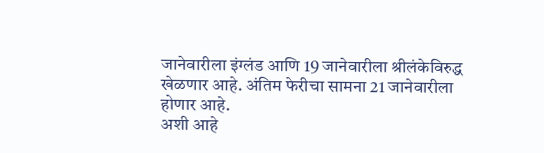जानेवारीला इंग्लंड आणि 19 जानेवारीला श्रीलंकेविरुद्ध खेळणार आहे. अंतिम फेरीचा सामना 21 जानेवारीला होणार आहे.
अशी आहे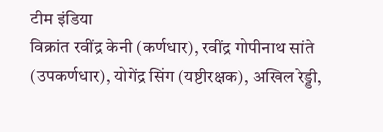टीम इंडिया
विक्रांत रवींद्र केनी (कर्णधार), रवींद्र गोपीनाथ सांते (उपकर्णधार), योगेंद्र सिंग (यष्टीरक्षक), अखिल रेड्डी,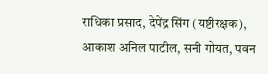राधिका प्रसाद, देपेंद्र सिंग (यष्टीरक्षक), आकाश अनिल पाटील, सनी गोयत, पवन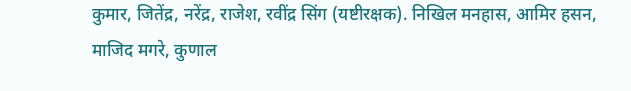कुमार, जितेंद्र, नरेंद्र, राजेश, रवींद्र सिंग (यष्टीरक्षक). निखिल मनहास, आमिर हसन, माजिद मगरे, कुणाल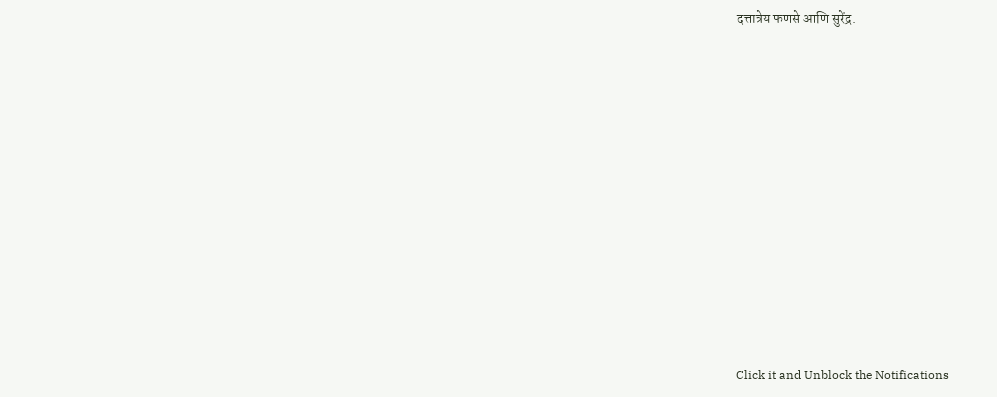दत्तात्रेय फणसे आणि सुरेंद्र.












Click it and Unblock the Notifications